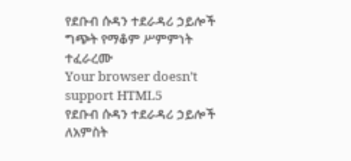የደቡብ ሱዳን ተደራዳሪ ኃይሎች ግጭት የማቆም ሥምምነት ተፈራረሙ
Your browser doesn’t support HTML5
የደቡብ ሱዳን ተደራዳሪ ኃይሎች ለአምስት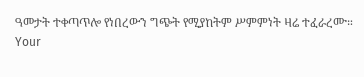ዓመታት ተቀጣጥሎ የነበረውን ግጭት የሚያከትም ሥምምነት ዛሬ ተፈራረሙ።
Your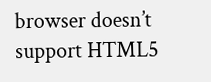browser doesn’t support HTML5